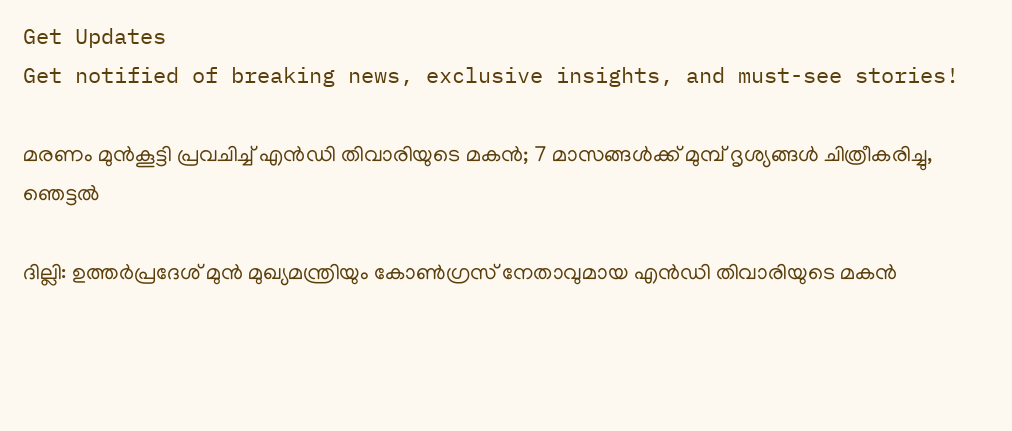Get Updates
Get notified of breaking news, exclusive insights, and must-see stories!

മരണം മുൻകൂട്ടി പ്രവചിച്ച് എൻഡി തിവാരിയുടെ മകൻ; 7 മാസങ്ങൾക്ക് മുമ്പ് ദൃശ്യങ്ങൾ ചിത്രീകരിച്ചു, ഞെട്ടൽ

ദില്ലി: ഉത്തർപ്രദേശ് മുൻ മുഖ്യമന്ത്രിയും കോൺഗ്രസ് നേതാവുമായ എൻഡി തിവാരിയുടെ മകൻ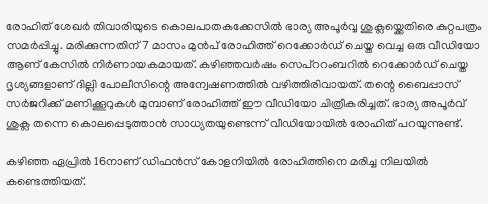രോഹിത് ശേഖർ തിവാരിയുടെ കൊലപാതകക്കേസിൽ ഭാര്യ അപൂർവ്വ ശുക്ലയ്ക്കെതിരെ കുറ്റപത്രം സമർപ്പിച്ചു. മരിക്കുന്നതിന് 7 മാസം മുൻപ് രോഹിത്ത് റെക്കോർഡ് ചെയ്ത വെച്ച ഒരു വീഡിയോ ആണ് കേസിൽ നിർണായകമായത്. കഴിഞ്ഞവർഷം സെപ്ററംബറിൽ റെക്കോർഡ് ചെയ്ത ദൃശ്യങ്ങളാണ് ദില്ലി പോലീസിന്റെ അന്വേഷണത്തിൽ വഴിത്തിരിവായത്. തന്റെ ബൈപ്പാസ് സർജറിക്ക് മണിക്കൂറുകൾ മുമ്പാണ് രോഹിത്ത് ഈ വീഡിയോ ചിത്രീകരിച്ചത്. ഭാര്യ അപൂർവ് ശുക്ല തന്നെ കൊലപ്പെടുത്താൻ സാധ്യതയുണ്ടെന്ന് വീഡിയോയിൽ രോഹിത് പറയുന്നുണ്ട്.

കഴിഞ്ഞ ഏപ്രിൽ 16നാണ് ഡിഫൻസ് കോളനിയിൽ രോഹിത്തിനെ മരിച്ച നിലയിൽ കണ്ടെത്തിയത്.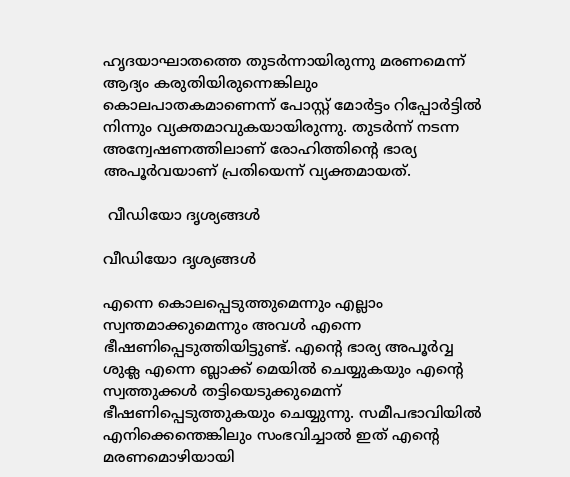ഹൃദയാഘാതത്തെ തുടർന്നായിരുന്നു മരണമെന്ന് ആദ്യം കരുതിയിരുന്നെങ്കിലും കൊലപാതകമാണെന്ന് പോസ്റ്റ് മോർട്ടം റിപ്പോർട്ടിൽ നിന്നും വ്യക്തമാവുകയായിരുന്നു. തുടർന്ന് നടന്ന അന്വേഷണത്തിലാണ് രോഹിത്തിന്റെ ഭാര്യ അപൂർവയാണ് പ്രതിയെന്ന് വ്യക്തമായത്.

 വീഡിയോ ദൃശ്യങ്ങൾ

വീഡിയോ ദൃശ്യങ്ങൾ

എന്നെ കൊലപ്പെടുത്തുമെന്നും എല്ലാം സ്വന്തമാക്കുമെന്നും അവൾ എന്നെ ഭീഷണിപ്പെടുത്തിയിട്ടുണ്ട്. എന്റെ ഭാര്യ അപൂർവ്വ ശുക്ല എന്നെ ബ്ലാക്ക് മെയിൽ ചെയ്യുകയും എന്റെ സ്വത്തുക്കൾ തട്ടിയെടുക്കുമെന്ന് ഭീഷണിപ്പെടുത്തുകയും ചെയ്യുന്നു. സമീപഭാവിയിൽ എനിക്കെന്തെങ്കിലും സംഭവിച്ചാൽ ഇത് എന്റെ മരണമൊഴിയായി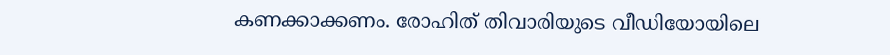കണക്കാക്കണം. രോഹിത് തിവാരിയുടെ വീഡിയോയിലെ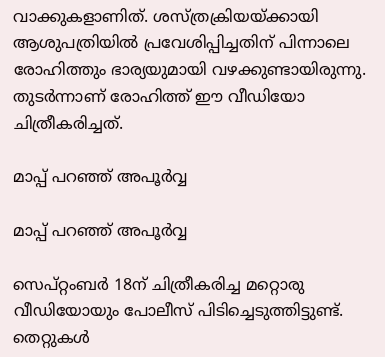വാക്കുകളാണിത്. ശസ്ത്രക്രിയയ്ക്കായി ആശുപത്രിയിൽ പ്രവേശിപ്പിച്ചതിന് പിന്നാലെ രോഹിത്തും ഭാര്യയുമായി വഴക്കുണ്ടായിരുന്നു. തുടർന്നാണ് രോഹിത്ത് ഈ വീഡിയോ ചിത്രീകരിച്ചത്.

മാപ്പ് പറഞ്ഞ് അപൂർവ്വ

മാപ്പ് പറഞ്ഞ് അപൂർവ്വ

സെപ്റ്റംബർ 18ന് ചിത്രീകരിച്ച മറ്റൊരു വീഡിയോയും പോലീസ് പിടിച്ചെടുത്തിട്ടുണ്ട്. തെറ്റുകൾ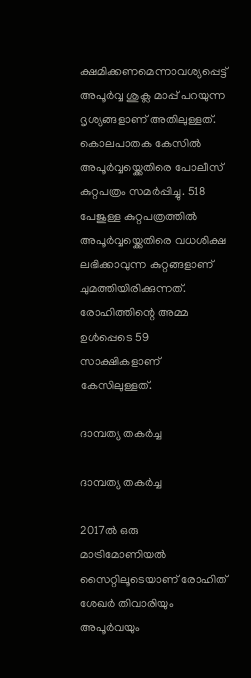ക്ഷമിക്കണമെന്നാവശ്യപ്പെട്ട് അപൂർവ്വ ശുക്ല മാപ്പ് പറയുന്ന ദൃശ്യങ്ങളാണ് അതിലുള്ളത്. കൊലപാതക കേസിൽ അപൂർവ്വയ്ക്കെതിരെ പോലീസ് കുറ്റപത്രം സമർപ്പിച്ചു. 518 പേജുള്ള കുറ്റപത്രത്തിൽ അപൂർവ്വയ്ക്കെതിരെ വധശിക്ഷ ലഭിക്കാവുന്ന കുറ്റങ്ങളാണ് ചുമത്തിയിരിക്കുന്നത്. രോഹിത്തിന്റെ അമ്മ ഉൾപ്പെടെ 59 സാക്ഷികളാണ് കേസിലുള്ളത്.

ദാമ്പത്യ തകർച്ച

ദാമ്പത്യ തകർച്ച

2017ൽ ഒരു മാട്രിമോണിയൽ സൈറ്റിലൂടെയാണ് രോഹിത് ശേഖർ തിവാരിയും അപൂർവയും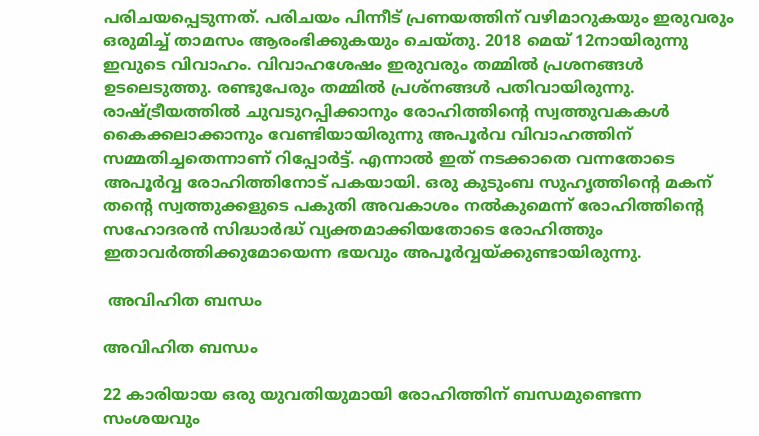പരിചയപ്പെടുന്നത്. പരിചയം പിന്നീട് പ്രണയത്തിന് വഴിമാറുകയും ഇരുവരും ഒരുമിച്ച് താമസം ആരംഭിക്കുകയും ചെയ്തു. 2018 മെയ് 12നായിരുന്നു ഇവുടെ വിവാഹം. വിവാഹശേഷം ഇരുവരും തമ്മിൽ പ്രശനങ്ങൾ ഉടലെടുത്തു. രണ്ടുപേരും തമ്മിൽ പ്രശ്നങ്ങൾ പതിവായിരുന്നു. രാഷ്ട്രീയത്തിൽ ചുവടുറപ്പിക്കാനും രോഹിത്തിന്റെ സ്വത്തുവകകൾ കൈക്കലാക്കാനും വേണ്ടിയായിരുന്നു അപൂർവ വിവാഹത്തിന് സമ്മതിച്ചതെന്നാണ് റിപ്പോർട്ട്. എന്നാൽ ഇത് നടക്കാതെ വന്നതോടെ അപൂർവ്വ രോഹിത്തിനോട് പകയായി. ഒരു കുടുംബ സുഹൃത്തിന്റെ മകന് തന്റെ സ്വത്തുക്കളുടെ പകുതി അവകാശം നൽകുമെന്ന് രോഹിത്തിന്റെ സഹോദരൻ സിദ്ധാർദ്ധ് വ്യക്തമാക്കിയതോടെ രോഹിത്തും ഇതാവർത്തിക്കുമോയെന്ന ഭയവും അപൂർവ്വയ്ക്കുണ്ടായിരുന്നു.

 അവിഹിത ബന്ധം

അവിഹിത ബന്ധം

22 കാരിയായ ഒരു യുവതിയുമായി രോഹിത്തിന് ബന്ധമുണ്ടെന്ന സംശയവും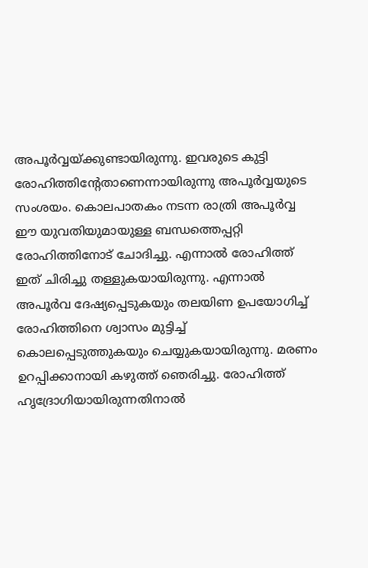അപൂർവ്വയ്ക്കുണ്ടായിരുന്നു. ഇവരുടെ കുട്ടി രോഹിത്തിന്റേതാണെന്നായിരുന്നു അപൂർവ്വയുടെ സംശയം. കൊലപാതകം നടന്ന രാത്രി അപൂർവ്വ ഈ യുവതിയുമായുള്ള ബന്ധത്തെപ്പറ്റി രോഹിത്തിനോട് ചോദിച്ചു. എന്നാൽ രോഹിത്ത് ഇത് ചിരിച്ചു തള്ളുകയായിരുന്നു. എന്നാൽ അപൂർവ ദേഷ്യപ്പെടുകയും തലയിണ ഉപയോഗിച്ച് രോഹിത്തിനെ ശ്വാസം മുട്ടിച്ച് കൊലപ്പെടുത്തുകയും ചെയ്യുകയായിരുന്നു. മരണം ഉറപ്പിക്കാനായി കഴുത്ത് ഞെരിച്ചു. രോഹിത്ത് ഹൃദ്രോഗിയായിരുന്നതിനാൽ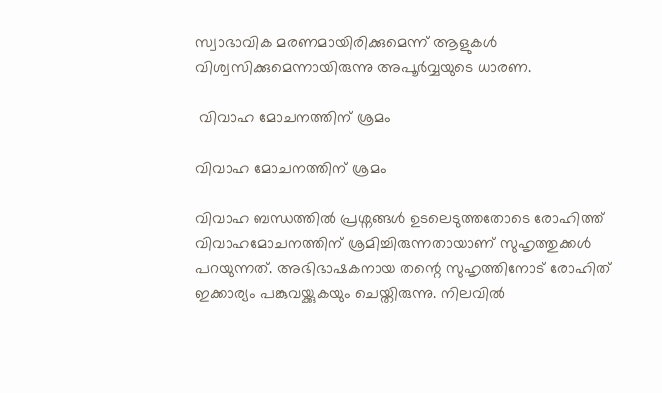സ്വാഭാവിക മരണമായിരിക്കുമെന്ന് ആളുകൾ വിശ്വസിക്കുമെന്നായിരുന്നു അപൂർവ്വയുടെ ധാരണ.

 വിവാഹ മോചനത്തിന് ശ്രമം

വിവാഹ മോചനത്തിന് ശ്രമം

വിവാഹ ബന്ധത്തിൽ പ്രശ്നങ്ങൾ ഉടലെടുത്തതോടെ രോഹിത്ത് വിവാഹമോചനത്തിന് ശ്രമിച്ചിരുന്നതായാണ് സുഹൃത്തുക്കൾ പറയുന്നത്. അഭിഭാഷകനായ തന്റെ സുഹൃത്തിനോട് രോഹിത് ഇക്കാര്യം പങ്കുവയ്ക്കുകയും ചെയ്തിരുന്നു. നിലവിൽ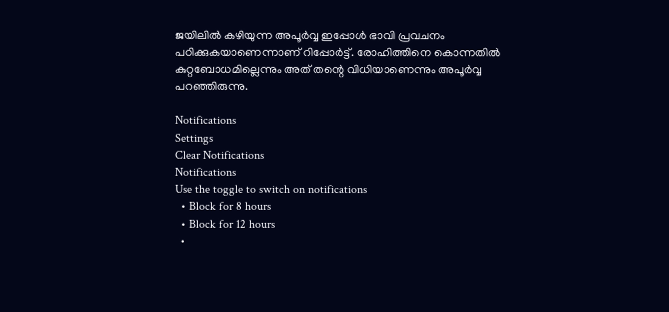ജയിലിൽ കഴിയുന്ന അപൂർവ്വ ഇപ്പോൾ ഭാവി പ്രവചനം പഠിക്കുകയാണെന്നാണ് റിപ്പോർട്ട്. രോഹിത്തിനെ കൊന്നതിൽ കുറ്റബോധമില്ലെന്നും അത് തന്റെ വിധിയാണെന്നും അപൂർവ്വ പറഞ്ഞിരുന്നു.

Notifications
Settings
Clear Notifications
Notifications
Use the toggle to switch on notifications
  • Block for 8 hours
  • Block for 12 hours
  •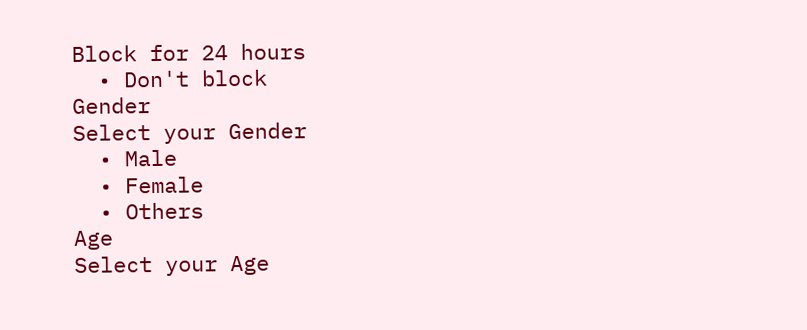Block for 24 hours
  • Don't block
Gender
Select your Gender
  • Male
  • Female
  • Others
Age
Select your Age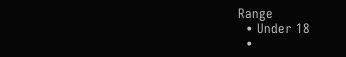Range
  • Under 18
  •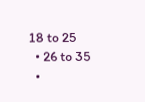18 to 25
  • 26 to 35
  •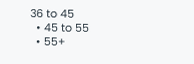36 to 45
  • 45 to 55
  • 55+